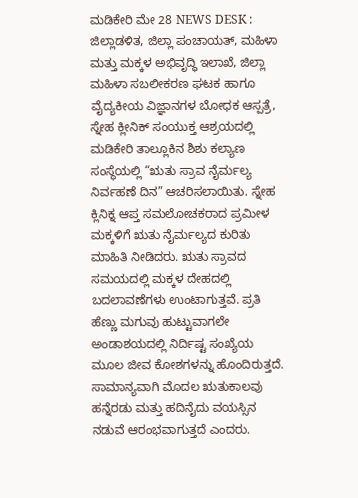ಮಡಿಕೇರಿ ಮೇ 28 NEWS DESK : ಜಿಲ್ಲಾಡಳಿತ, ಜಿಲ್ಲಾ ಪಂಚಾಯತ್, ಮಹಿಳಾ ಮತ್ತು ಮಕ್ಕಳ ಅಭಿವೃದ್ಧಿ ಇಲಾಖೆ, ಜಿಲ್ಲಾ ಮಹಿಳಾ ಸಬಲೀಕರಣ ಘಟಕ ಹಾಗೂ ವೈದ್ಯಕೀಯ ವಿಜ್ಞಾನಗಳ ಬೋಧಕ ಆಸ್ಪತ್ರೆ, ಸ್ನೇಹ ಕ್ಲೀನಿಕ್ ಸಂಯುಕ್ತ ಆಶ್ರಯದಲ್ಲಿ ಮಡಿಕೇರಿ ತಾಲ್ಲೂಕಿನ ಶಿಶು ಕಲ್ಯಾಣ ಸಂಸ್ಥೆಯಲ್ಲಿ “ಋತು ಸ್ರಾವ ನೈರ್ಮಲ್ಯ ನಿರ್ವಹಣೆ ದಿನ” ಆಚರಿಸಲಾಯಿತು. ಸ್ನೇಹ ಕ್ಲಿನಿಕ್ನ ಆಪ್ತ ಸಮಲೋಚಕರಾದ ಪ್ರಮೀಳ ಮಕ್ಕಳಿಗೆ ಋತು ನೈರ್ಮಲ್ಯದ ಕುರಿತು ಮಾಹಿತಿ ನೀಡಿದರು. ಋತು ಸ್ರಾವದ ಸಮಯದಲ್ಲಿ ಮಕ್ಕಳ ದೇಹದಲ್ಲಿ ಬದಲಾವಣೆಗಳು ಉಂಟಾಗುತ್ತವೆ. ಪ್ರತಿ ಹೆಣ್ಣು ಮಗುವು ಹುಟ್ಟುವಾಗಲೇ ಅಂಡಾಶಯದಲ್ಲಿ ನಿರ್ದಿಷ್ಟ ಸಂಖ್ಯೆಯ ಮೂಲ ಜೀವ ಕೋಶಗಳನ್ನು ಹೊಂದಿರುತ್ತದೆ. ಸಾಮಾನ್ಯವಾಗಿ ಮೊದಲ ಋತುಕಾಲವು ಹನ್ನೆರಡು ಮತ್ತು ಹದಿನೈದು ವಯಸ್ಸಿನ ನಡುವೆ ಆರಂಭವಾಗುತ್ತದೆ ಎಂದರು.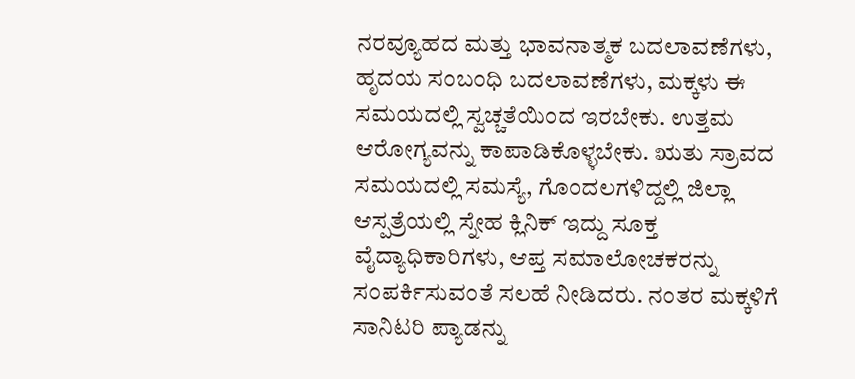ನರವ್ಯೂಹದ ಮತ್ತು ಭಾವನಾತ್ಮಕ ಬದಲಾವಣೆಗಳು, ಹೃದಯ ಸಂಬಂಧಿ ಬದಲಾವಣೆಗಳು, ಮಕ್ಕಳು ಈ ಸಮಯದಲ್ಲಿ ಸ್ವಚ್ಚತೆಯಿಂದ ಇರಬೇಕು. ಉತ್ತಮ ಆರೋಗ್ಯವನ್ನು ಕಾಪಾಡಿಕೊಳ್ಳಬೇಕು. ಋತು ಸ್ರಾವದ ಸಮಯದಲ್ಲಿ ಸಮಸ್ಯೆ, ಗೊಂದಲಗಳಿದ್ದಲ್ಲಿ ಜಿಲ್ಲಾ ಆಸ್ಪತ್ರೆಯಲ್ಲಿ ಸ್ನೇಹ ಕ್ಲಿನಿಕ್ ಇದ್ದು ಸೂಕ್ತ ವೈದ್ಯಾಧಿಕಾರಿಗಳು, ಆಪ್ತ ಸಮಾಲೋಚಕರನ್ನು ಸಂಪರ್ಕಿಸುವಂತೆ ಸಲಹೆ ನೀಡಿದರು. ನಂತರ ಮಕ್ಕಳಿಗೆ ಸಾನಿಟರಿ ಪ್ಯಾಡನ್ನು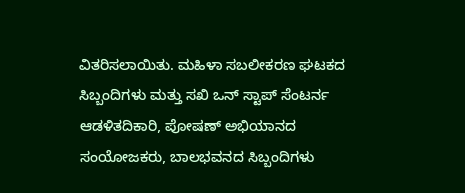ವಿತರಿಸಲಾಯಿತು. ಮಹಿಳಾ ಸಬಲೀಕರಣ ಘಟಕದ ಸಿಬ್ಬಂದಿಗಳು ಮತ್ತು ಸಖಿ ಒನ್ ಸ್ಟಾಪ್ ಸೆಂಟರ್ನ ಆಡಳಿತದಿಕಾರಿ, ಪೋಷಣ್ ಅಭಿಯಾನದ ಸಂಯೋಜಕರು, ಬಾಲಭವನದ ಸಿಬ್ಬಂದಿಗಳು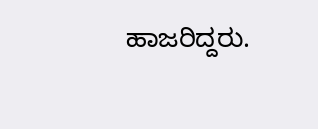ಹಾಜರಿದ್ದರು.